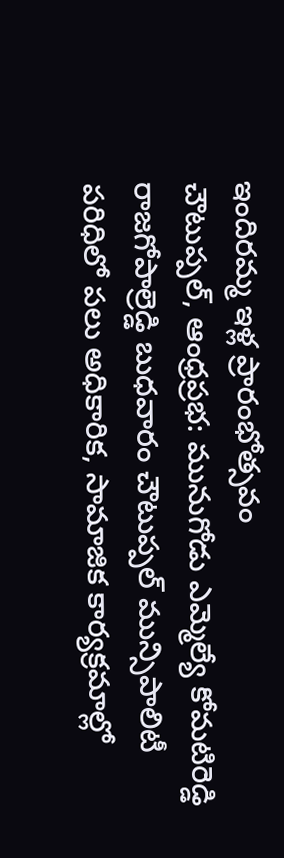ఇందిరమ్మ ఇళ్ల ప్రారంభోత్సవం
చౌటుప్పల్, ఆంధ్రప్రభ: మునుగోడు ఎమ్మెల్యే కోమటిరెడ్డి రాజగోపాల్రెడ్డి బుధవారం చౌటుప్పల్ మున్సిపాలిటీ పరిధిలో పలు అధికారిక, సామాజిక కార్యక్రమాల్లో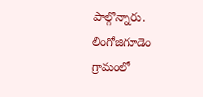పాల్గొన్నారు. లింగోజిగూడెం గ్రామంలో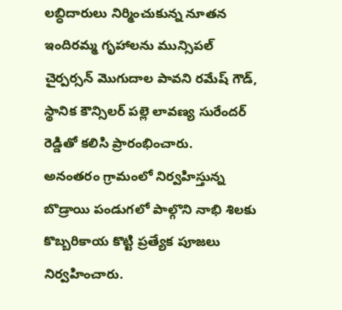లబ్ధిదారులు నిర్మించుకున్న నూతన ఇందిరమ్మ గృహాలను మున్సిపల్ చైర్పర్సన్ మొగుదాల పావని రమేష్ గౌడ్, స్థానిక కౌన్సిలర్ పల్లె లావణ్య సురేందర్ రెడ్డితో కలిసి ప్రారంభించారు.
అనంతరం గ్రామంలో నిర్వహిస్తున్న బొడ్రాయి పండుగలో పాల్గొని నాభి శిలకు కొబ్బరికాయ కొట్టి ప్రత్యేక పూజలు నిర్వహించారు.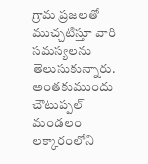గ్రామ ప్రజలతో ముచ్చటిస్తూ వారి సమస్యలను తెలుసుకున్నారు. అంతకుముందు చౌటుప్పల్ మండలం లక్కారంలోని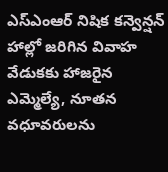ఎస్ఎంఆర్ నిషిక కన్వెన్షన్ హాల్లో జరిగిన వివాహ వేడుకకు హాజరైన ఎమ్మెల్యే, నూతన వధూవరులను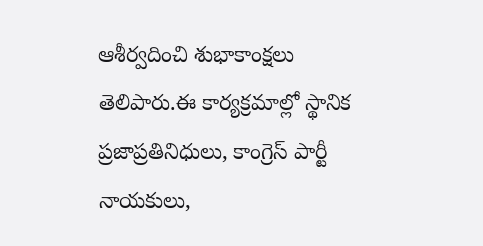ఆశీర్వదించి శుభాకాంక్షలు తెలిపారు.ఈ కార్యక్రమాల్లో స్థానిక ప్రజాప్రతినిధులు, కాంగ్రెస్ పార్టీ నాయకులు,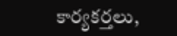కార్యకర్తలు,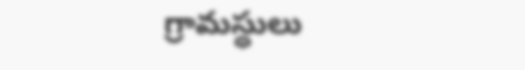గ్రామస్థులు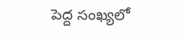పెద్ద సంఖ్యలో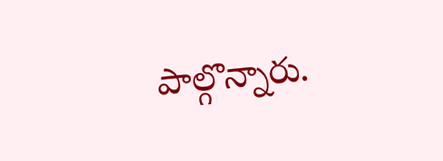పాల్గొన్నారు.